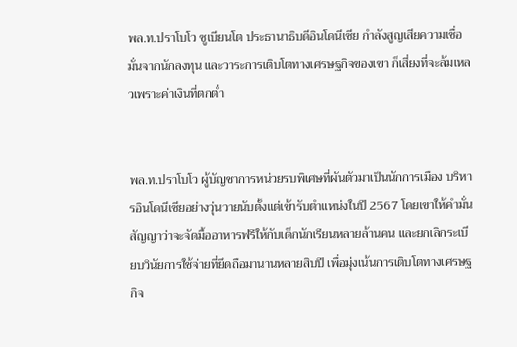พล.ท.ปราโบโว ซูเบียนโต ประธานาธิบดีอินโดนีเซีย กำลังสูญเสียความเชื่อมั่นจากนักลงทุน และวาระการเติบโตทางเศรษฐกิจของเขา ก็เสี่ยงที่จะล้มเหลวเพราะค่าเงินที่ตกต่ำ


พล.ท.ปราโบโว ผู้บัญชาการหน่วยรบพิเศษที่ผันตัวมาเป็นนักการเมือง บริหารอินโดนีเซียอย่างวุ่นวายนับตั้งแต่เข้ารับตำแหน่งในปี 2567 โดยเขาให้คำมั่นสัญญาว่าจะจัดมื้ออาหารฟรีให้กับเด็กนักเรียนหลายล้านคน และยกเลิกระเบียบวินัยการใช้จ่ายที่ยึดถือมานานหลายสิบปี เพื่อมุ่งเน้นการเติบโตทางเศรษฐกิจ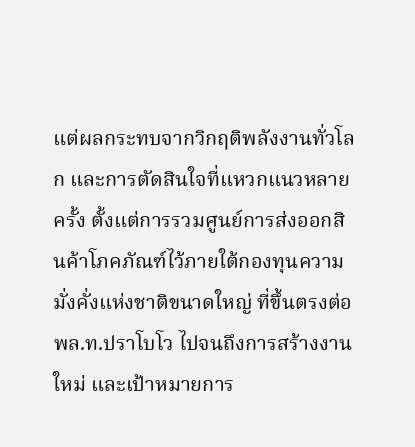แต่ผลกระทบจากวิกฤติพลังงานทั่วโลก และการตัดสินใจที่แหวกแนวหลายครั้ง ตั้งแต่การรวมศูนย์การส่งออกสินค้าโภคภัณฑ์ไว้ภายใต้กองทุนความมั่งคั่งแห่งชาติขนาดใหญ่ ที่ขึ้นตรงต่อพล.ท.ปราโบโว ไปจนถึงการสร้างงานใหม่ และเป้าหมายการ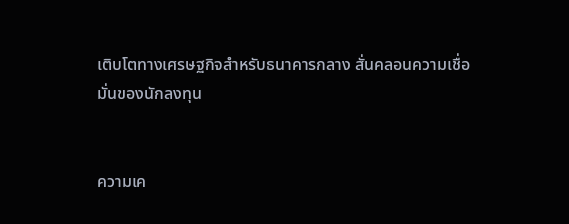เติบโตทางเศรษฐกิจสำหรับธนาคารกลาง สั่นคลอนความเชื่อมั่นของนักลงทุน


ความเค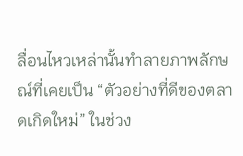ลื่อนไหวเหล่านั้นทำลายภาพลักษณ์ที่เคยเป็น “ตัวอย่างที่ดีของตลาดเกิดใหม่” ในช่วง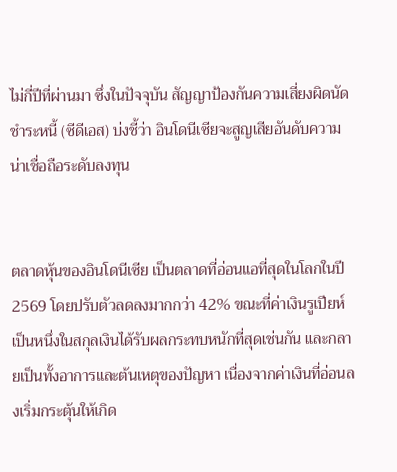ไม่กี่ปีที่ผ่านมา ซึ่งในปัจจุบัน สัญญาป้องกันความเสี่ยงผิดนัดชำระหนี้ (ซีดีเอส) บ่งชี้ว่า อินโดนีเซียจะสูญเสียอันดับความน่าเชื่อถือระดับลงทุน


ตลาดหุ้นของอินโดนีเซีย เป็นตลาดที่อ่อนแอที่สุดในโลกในปี 2569 โดยปรับตัวลดลงมากกว่า 42% ขณะที่ค่าเงินรูเปียห์เป็นหนึ่งในสกุลเงินได้รับผลกระทบหนักที่สุดเช่นกัน และกลายเป็นทั้งอาการและต้นเหตุของปัญหา เนื่องจากค่าเงินที่อ่อนลงเริ่มกระตุ้นให้เกิด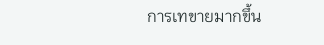การเทขายมากขึ้น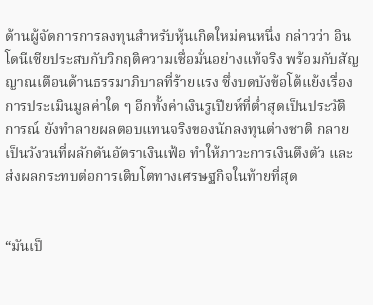ด้านผู้จัดการการลงทุนสำหรับหุ้นเกิดใหม่คนหนึ่ง กล่าวว่า อินโดนีเซียประสบกับวิกฤติความเชื่อมั่นอย่างแท้จริง พร้อมกับสัญญาณเตือนด้านธรรมาภิบาลที่ร้ายแรง ซึ่งบดบังข้อโต้แย้งเรื่องการประเมินมูลค่าใด ๆ อีกทั้งค่าเงินรูเปียห์ที่ต่ำสุดเป็นประวัติการณ์ ยังทำลายผลตอบแทนจริงของนักลงทุนต่างชาติ กลายเป็นวังวนที่ผลักดันอัตราเงินเฟ้อ ทำให้ภาวะการเงินตึงตัว และส่งผลกระทบต่อการเติบโตทางเศรษฐกิจในท้ายที่สุด


“มันเป็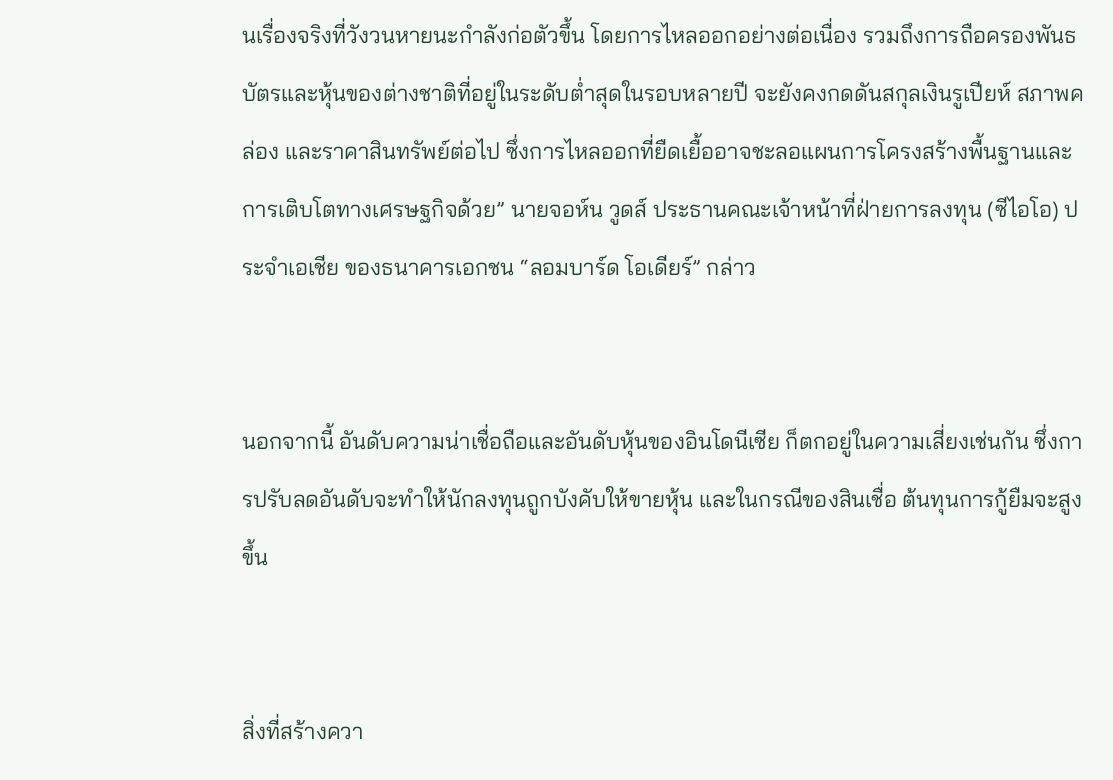นเรื่องจริงที่วังวนหายนะกำลังก่อตัวขึ้น โดยการไหลออกอย่างต่อเนื่อง รวมถึงการถือครองพันธบัตรและหุ้นของต่างชาติที่อยู่ในระดับต่ำสุดในรอบหลายปี จะยังคงกดดันสกุลเงินรูเปียห์ สภาพคล่อง และราคาสินทรัพย์ต่อไป ซึ่งการไหลออกที่ยืดเยื้ออาจชะลอแผนการโครงสร้างพื้นฐานและการเติบโตทางเศรษฐกิจด้วย” นายจอห์น วูดส์ ประธานคณะเจ้าหน้าที่ฝ่ายการลงทุน (ซีไอโอ) ประจำเอเชีย ของธนาคารเอกชน “ลอมบาร์ด โอเดียร์” กล่าว


นอกจากนี้ อันดับความน่าเชื่อถือและอันดับหุ้นของอินโดนีเซีย ก็ตกอยู่ในความเสี่ยงเช่นกัน ซึ่งการปรับลดอันดับจะทำให้นักลงทุนถูกบังคับให้ขายหุ้น และในกรณีของสินเชื่อ ต้นทุนการกู้ยืมจะสูงขึ้น


สิ่งที่สร้างควา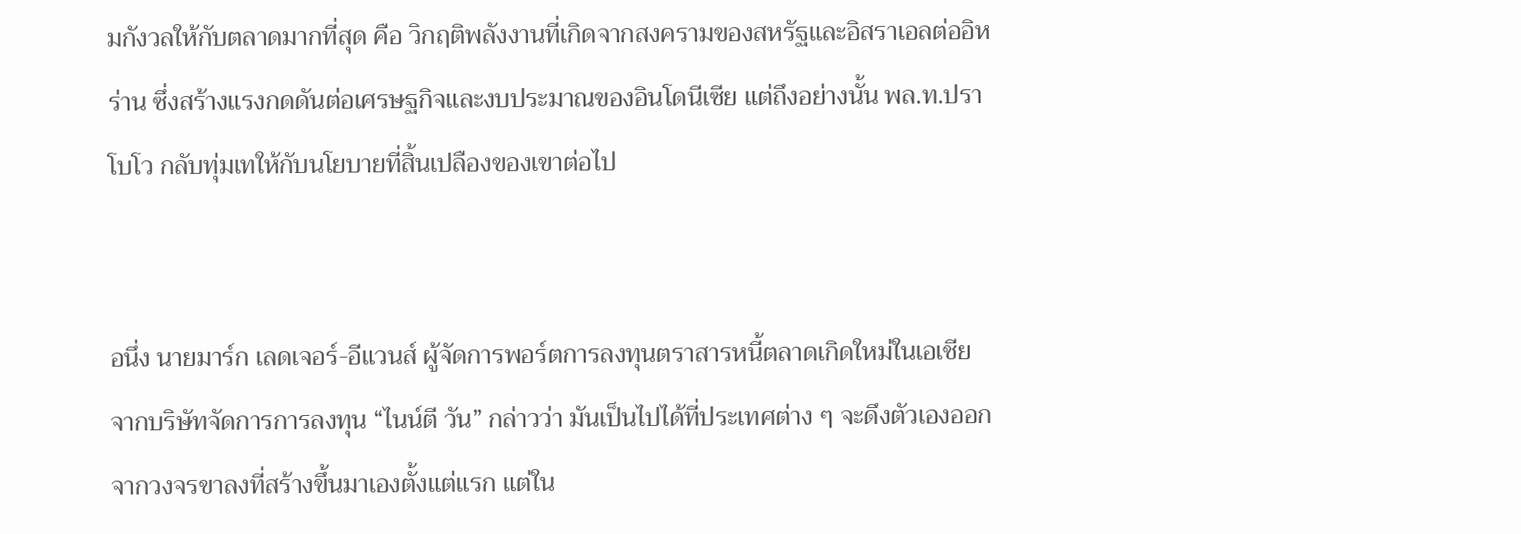มกังวลให้กับตลาดมากที่สุด คือ วิกฤติพลังงานที่เกิดจากสงครามของสหรัฐและอิสราเอลต่ออิหร่าน ซึ่งสร้างแรงกดดันต่อเศรษฐกิจและงบประมาณของอินโดนีเซีย แต่ถึงอย่างนั้น พล.ท.ปราโบโว กลับทุ่มเทให้กับนโยบายที่สิ้นเปลืองของเขาต่อไป


อนึ่ง นายมาร์ก เลดเจอร์-อีแวนส์ ผู้จัดการพอร์ตการลงทุนตราสารหนี้ตลาดเกิดใหม่ในเอเชีย จากบริษัทจัดการการลงทุน “ไนน์ตี วัน” กล่าวว่า มันเป็นไปได้ที่ประเทศต่าง ๆ จะดึงตัวเองออกจากวงจรขาลงที่สร้างขึ้นมาเองตั้งแต่แรก แต่ใน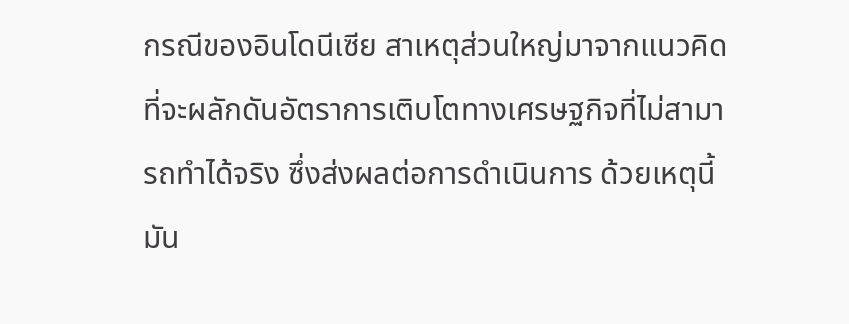กรณีของอินโดนีเซีย สาเหตุส่วนใหญ่มาจากแนวคิดที่จะผลักดันอัตราการเติบโตทางเศรษฐกิจที่ไม่สามารถทำได้จริง ซึ่งส่งผลต่อการดำเนินการ ด้วยเหตุนี้ มัน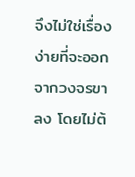จึงไม่ใช่เรื่องง่ายที่จะออกจากวงจรขาลง โดยไม่ต้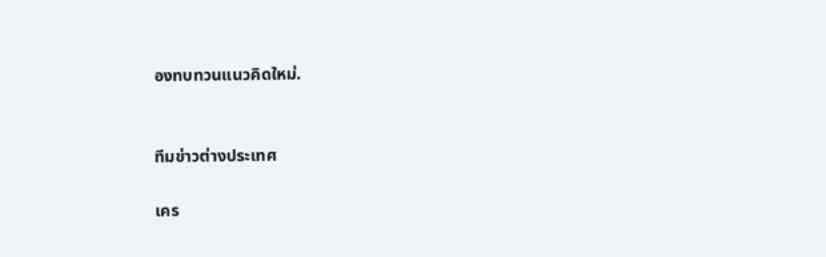องทบทวนแนวคิดใหม่.


ทีมข่าวต่างประเทศ

เคร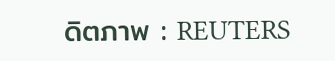ดิตภาพ : REUTERS